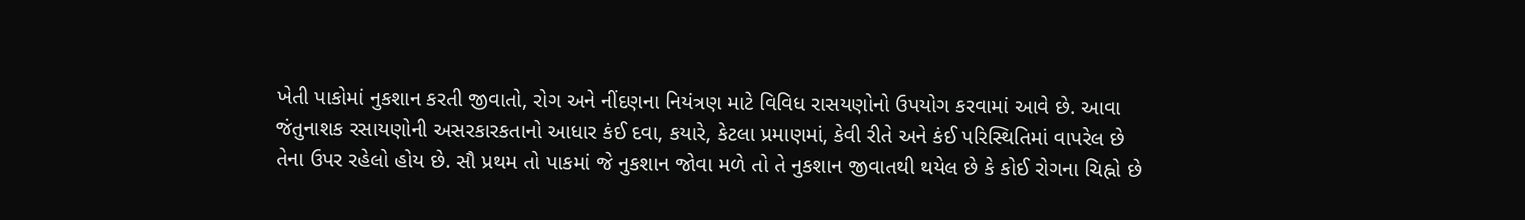ખેતી પાકોમાં નુકશાન કરતી જીવાતો, રોગ અને નીંદણના નિયંત્રણ માટે વિવિધ રાસયણોનો ઉપયોગ કરવામાં આવે છે. આવા જંતુનાશક રસાયણોની અસરકારકતાનો આધાર કંઈ દવા, કયારે, કેટલા પ્રમાણમાં, કેવી રીતે અને કંઈ પરિસ્થિતિમાં વાપરેલ છે તેના ઉપર રહેલો હોય છે. સૌ પ્રથમ તો પાકમાં જે નુકશાન જોવા મળે તો તે નુકશાન જીવાતથી થયેલ છે કે કોઈ રોગના ચિહ્નો છે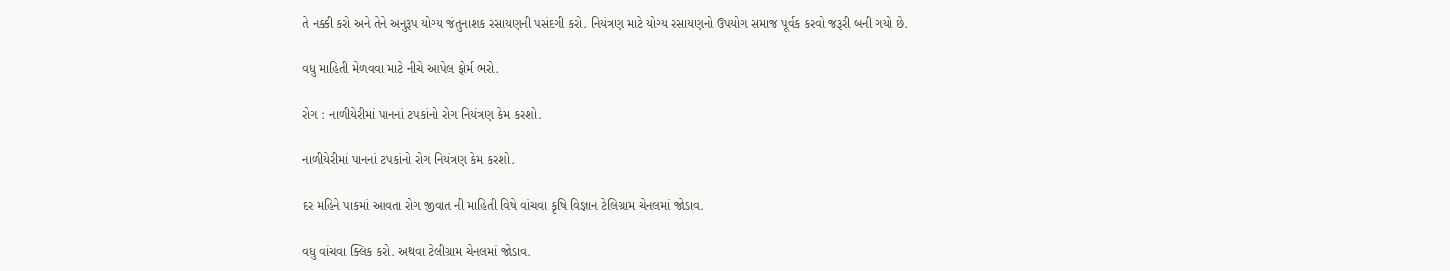તે નક્કી કરો અને તેને અનુરૂપ યોગ્ય જંતુનાશક રસાયણની પસંદગી કરો. નિયંત્રણ માટે યોગ્ય રસાયણનો ઉપયોગ સમાજ પૂર્વક કરવો જરૂરી બની ગયો છે.

વધુ માહિતી મેળવવા માટે નીચે આપેલ ફોર્મ ભરો.

રોગ : નાળીયેરીમાં પાનનાં ટપકાંનો રોગ નિયંત્રણ કેમ કરશો.

નાળીયેરીમાં પાનનાં ટપકાંનો રોગ નિયંત્રણ કેમ કરશો.

દર મહિને પાકમાં આવતા રોગ જીવાત ની માહિતી વિષે વાંચવા કૃષિ વિજ્ઞાન ટેલિગ્રામ ચેનલમાં જોડાવ.

વધુ વાંચવા ક્લિક કરો. અથવા ટેલીગ્રામ ચેનલમાં જોડાવ.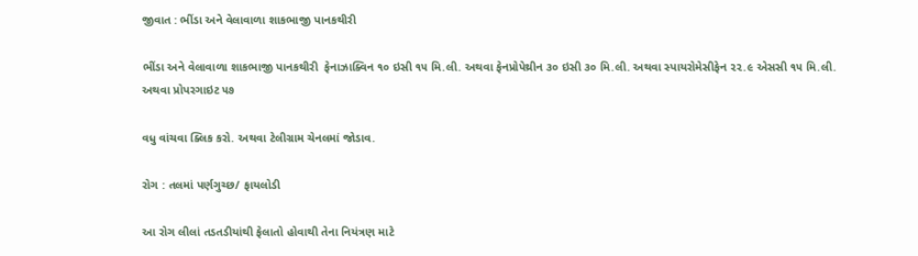જીવાત : ભીંડા અને વેલાવાળા શાકભાજી પાનકથીરી

ભીંડા અને વેલાવાળા શાકભાજી પાનકથીરી  ફેનાઝાક્વિન ૧૦ ઇસી ૧૫ મિ.લી. અથવા ફેનપ્રોપેથ્રીન ૩૦ ઇસી ૩૦ મિ.લી. અથવા સ્પાયરોમેસીફેન ૨૨.૯ એસસી ૧૫ મિ.લી. અથવા પ્રોપરગાઇટ ૫૭

વધુ વાંચવા ક્લિક કરો. અથવા ટેલીગ્રામ ચેનલમાં જોડાવ.

રોગ : તલમાં પર્ણગુચ્છ/ ફાયલોડી

આ રોગ લીલાં તડતડીયાંથી ફેલાતો હોવાથી તેના નિયંત્રણ માટે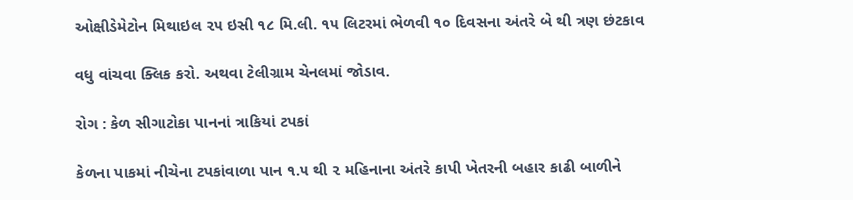ઓક્ષીડેમેટોન મિથાઇલ ૨૫ ઇસી ૧૮ મિ.લી. ૧૫ લિટરમાં ભેળવી ૧૦ દિવસના અંતરે બે થી ત્રણ છંટકાવ

વધુ વાંચવા ક્લિક કરો. અથવા ટેલીગ્રામ ચેનલમાં જોડાવ.

રોગ : કેળ સીગાટોકા પાનનાં ત્રાકિયાં ટપકાં

કેળના પાકમાં નીચેના ટપકાંવાળા પાન ૧.૫ થી ૨ મહિનાના અંતરે કાપી ખેતરની બહાર કાઢી બાળીને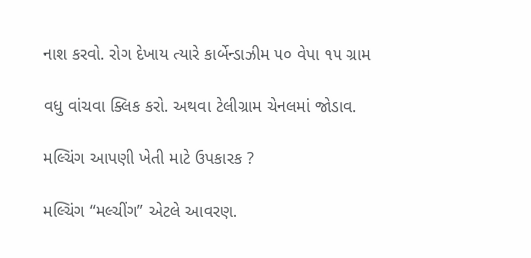નાશ કરવો. રોગ દેખાય ત્યારે કાર્બેન્ડાઝીમ ૫૦ વેપા ૧૫ ગ્રામ

વધુ વાંચવા ક્લિક કરો. અથવા ટેલીગ્રામ ચેનલમાં જોડાવ.

મલ્ચિંગ આપણી ખેતી માટે ઉપકારક ?

મલ્ચિંગ “મલ્ચીંગ” એટલે આવરણ.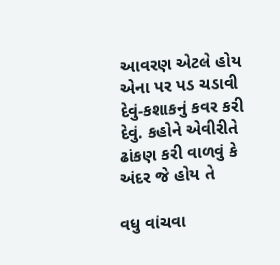આવરણ એટલે હોય એના પર પડ ચડાવી દેવું-કશાકનું કવર કરી દેવું. કહોને એવીરીતે ઢાંકણ કરી વાળવું કે અંદર જે હોય તે

વધુ વાંચવા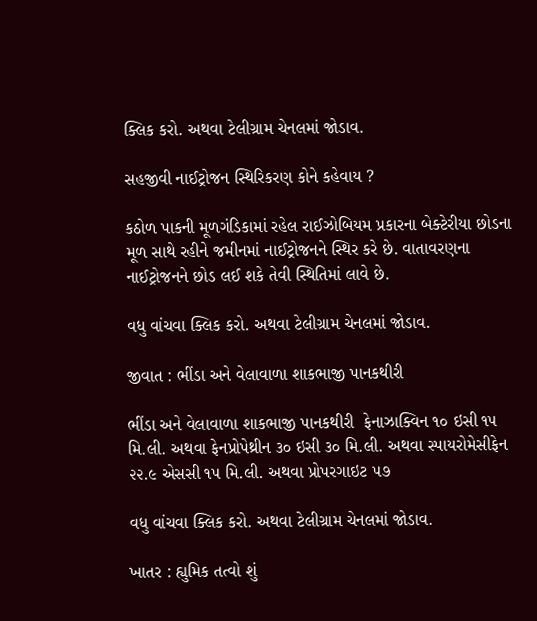ક્લિક કરો. અથવા ટેલીગ્રામ ચેનલમાં જોડાવ.

સહજીવી નાઈટ્રોજન સ્થિરિકરણ કોને કહેવાય ?

કઠોળ પાકની મૂળગંડિકામાં રહેલ રાઈઝોબિયમ પ્રકારના બેક્ટેરીયા છોડના મૂળ સાથે રહીને જમીનમાં નાઈટ્રોજનને સ્થિર કરે છે. વાતાવરણના નાઈટ્રોજનને છોડ લઈ શકે તેવી સ્થિતિમાં લાવે છે.

વધુ વાંચવા ક્લિક કરો. અથવા ટેલીગ્રામ ચેનલમાં જોડાવ.

જીવાત : ભીંડા અને વેલાવાળા શાકભાજી પાનકથીરી

ભીંડા અને વેલાવાળા શાકભાજી પાનકથીરી  ફેનાઝાક્વિન ૧૦ ઇસી ૧૫ મિ.લી. અથવા ફેનપ્રોપેથ્રીન ૩૦ ઇસી ૩૦ મિ.લી. અથવા સ્પાયરોમેસીફેન ૨૨.૯ એસસી ૧૫ મિ.લી. અથવા પ્રોપરગાઇટ ૫૭

વધુ વાંચવા ક્લિક કરો. અથવા ટેલીગ્રામ ચેનલમાં જોડાવ.

ખાતર : હ્યુમિક તત્વો શું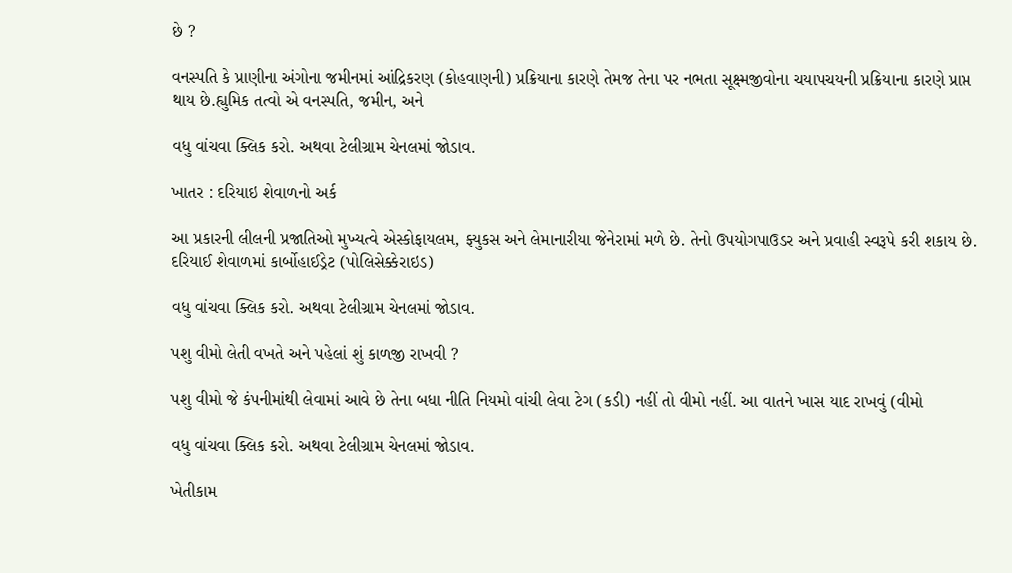છે ?

વનસ્પતિ કે પ્રાણીના અંગોના જમીનમાં આંદ્રિકરણ (કોહવાણની) પ્રક્રિયાના કારણે તેમજ તેના પર નભતા સૂક્ષ્મજીવોના ચયાપચયની પ્રક્રિયાના કારણે પ્રાપ્ત થાય છે.હ્યુમિક તત્વો એ વનસ્પતિ, જમીન, અને

વધુ વાંચવા ક્લિક કરો. અથવા ટેલીગ્રામ ચેનલમાં જોડાવ.

ખાતર : દરિયાઇ શેવાળનો અર્ક

આ પ્રકારની લીલની પ્રજાતિઓ મુખ્યત્વે એસ્કોફાયલમ, ફ્યુકસ અને લેમાનારીયા જેનેરામાં મળે છે. તેનો ઉપયોગપાઉડર અને પ્રવાહી સ્વરૂપે કરી શકાય છે. દરિયાઈ શેવાળમાં કાર્બોહાઈડ્રેટ (પોલિસેક્કેરાઇડ)

વધુ વાંચવા ક્લિક કરો. અથવા ટેલીગ્રામ ચેનલમાં જોડાવ.

પશુ વીમો લેતી વખતે અને પહેલાં શું કાળજી રાખવી ?

પશુ વીમો જે કંપનીમાંથી લેવામાં આવે છે તેના બધા નીતિ નિયમો વાંચી લેવા ટેગ (કડી) નહીં તો વીમો નહીં. આ વાતને ખાસ યાદ રાખવું (વીમો

વધુ વાંચવા ક્લિક કરો. અથવા ટેલીગ્રામ ચેનલમાં જોડાવ.

ખેતીકામ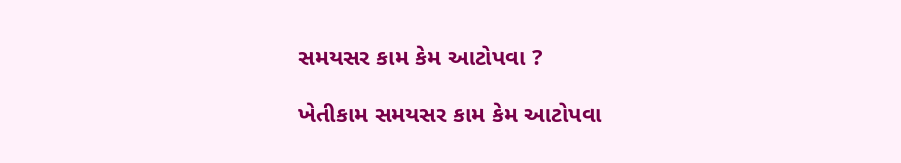સમયસર કામ કેમ આટોપવા ?

ખેતીકામ સમયસર કામ કેમ આટોપવા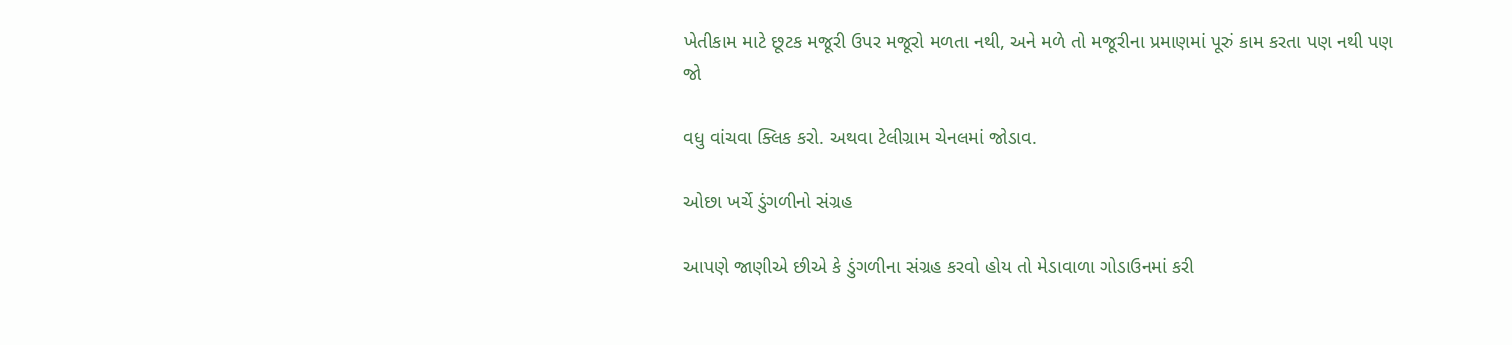ખેતીકામ માટે છૂટક મજૂરી ઉપર મજૂરો મળતા નથી, અને મળે તો મજૂરીના પ્રમાણમાં પૂરું કામ કરતા પણ નથી પણ જો

વધુ વાંચવા ક્લિક કરો. અથવા ટેલીગ્રામ ચેનલમાં જોડાવ.

ઓછા ખર્ચે ડુંગળીનો સંગ્રહ

આપણે જાણીએ છીએ કે ડુંગળીના સંગ્રહ કરવો હોય તો મેડાવાળા ગોડાઉનમાં કરી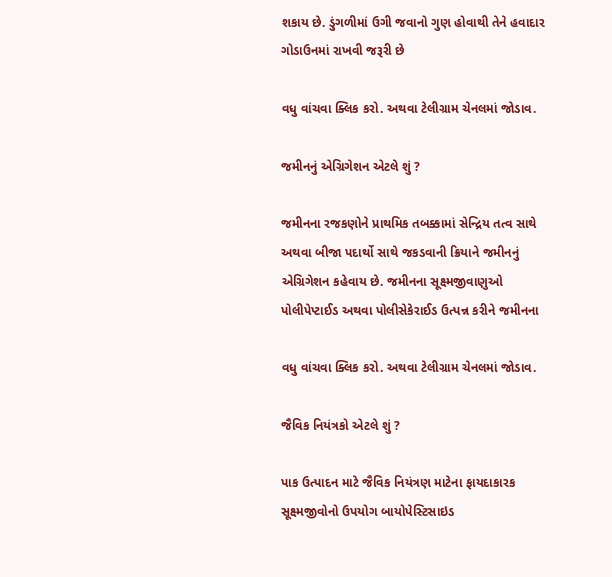શકાય છે. ડુંગળીમાં ઉગી જવાનો ગુણ હોવાથી તેને હવાદાર ગોડાઉનમાં રાખવી જરૂરી છે

વધુ વાંચવા ક્લિક કરો. અથવા ટેલીગ્રામ ચેનલમાં જોડાવ.

જમીનનું એગ્રિગેશન એટલે શું ?

જમીનના રજકણોને પ્રાથમિક તબક્કામાં સેન્દ્રિય તત્વ સાથે અથવા બીજા પદાર્થો સાથે જકડવાની ક્રિયાને જમીનનું એગ્રિગેશન કહેવાય છે. જમીનના સૂક્ષ્મજીવાણુઓ પોલીપેપ્ટાઈડ અથવા પોલીસેકેરાઈડ ઉત્પન્ન કરીને જમીનના

વધુ વાંચવા ક્લિક કરો. અથવા ટેલીગ્રામ ચેનલમાં જોડાવ.

જૈવિક નિયંત્રકો એટલે શું ?

પાક ઉત્પાદન માટે જૈવિક નિયંત્રણ માટેના ફાયદાકારક સૂક્ષ્મજીવોનો ઉપયોગ બાયોપેસ્ટિસાઇડ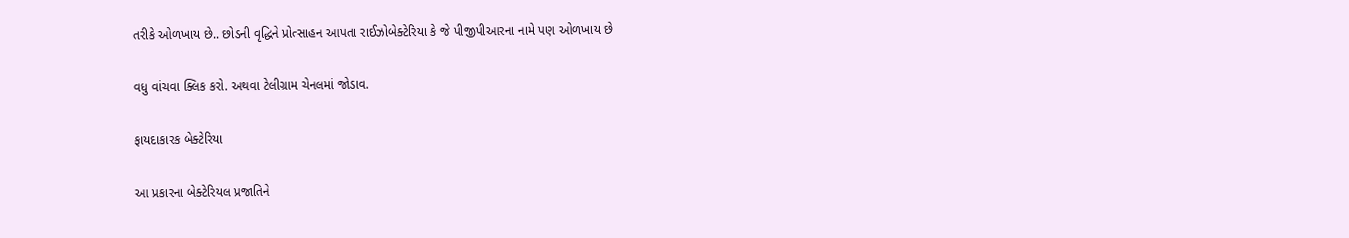તરીકે ઓળખાય છે.. છોડની વૃદ્ધિને પ્રોત્સાહન આપતા રાઈઝોબેક્ટેરિયા કે જે પીજીપીઆરના નામે પણ ઓળખાય છે

વધુ વાંચવા ક્લિક કરો. અથવા ટેલીગ્રામ ચેનલમાં જોડાવ.

ફાયદાકારક બેક્ટેરિયા

આ પ્રકારના બેક્ટેરિયલ પ્રજાતિને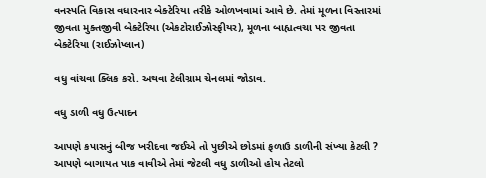વનસ્પતિ વિકાસ વધારનાર બેક્ટેરિયા તરીકે ઓળખવામાં આવે છે. તેમાં મૂળના વિસ્તારમાં જીવતા મુક્તજીવી બેક્ટેરિયા (એકટોરાઈઝોસ્ફીયર), મૂળના બાહ્યત્વચા પર જીવતા બેક્ટેરિયા (રાઈઝોપ્લાન)

વધુ વાંચવા ક્લિક કરો. અથવા ટેલીગ્રામ ચેનલમાં જોડાવ.

વધુ ડાળી વધુ ઉત્પાદન

આપણે કપાસનું બીજ ખરીદવા જઈએ તો પુછીએ છોડમાં ફળાઉ ડાળીની સંખ્યા કેટલી ? આપણે બાગાયત પાક વાવીએ તેમાં જેટલી વધુ ડાળીઓ હોય તેટલો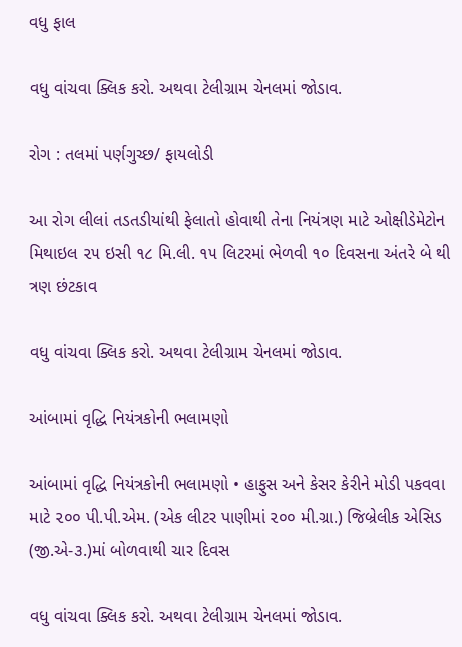વધુ ફાલ

વધુ વાંચવા ક્લિક કરો. અથવા ટેલીગ્રામ ચેનલમાં જોડાવ.

રોગ : તલમાં પર્ણગુચ્છ/ ફાયલોડી

આ રોગ લીલાં તડતડીયાંથી ફેલાતો હોવાથી તેના નિયંત્રણ માટે ઓક્ષીડેમેટોન મિથાઇલ ૨૫ ઇસી ૧૮ મિ.લી. ૧૫ લિટરમાં ભેળવી ૧૦ દિવસના અંતરે બે થી ત્રણ છંટકાવ

વધુ વાંચવા ક્લિક કરો. અથવા ટેલીગ્રામ ચેનલમાં જોડાવ.

આંબામાં વૃદ્ધિ નિયંત્રકોની ભલામણો

આંબામાં વૃદ્ધિ નિયંત્રકોની ભલામણો • હાફુસ અને કેસર કેરીને મોડી પકવવા માટે ૨૦૦ પી.પી.એમ. (એક લીટર પાણીમાં ૨૦૦ મી.ગ્રા.) જિબ્રેલીક એસિડ (જી.એ-૩.)માં બોળવાથી ચાર દિવસ

વધુ વાંચવા ક્લિક કરો. અથવા ટેલીગ્રામ ચેનલમાં જોડાવ.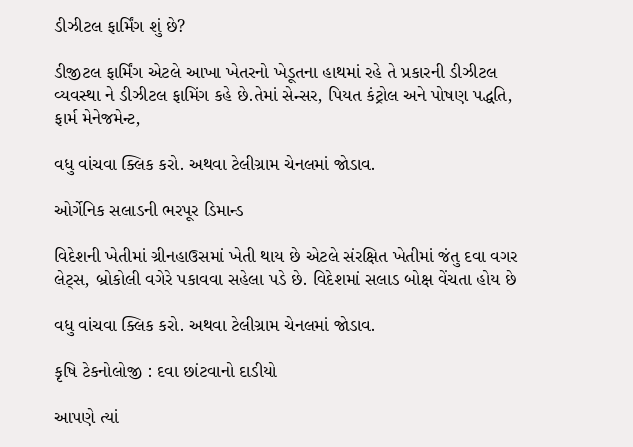ડીઝીટલ ફાર્મિંગ શું છે?

ડીજીટલ ફાર્મિંગ એટલે આખા ખેતરનો ખેડૂતના હાથમાં રહે તે પ્રકારની ડીઝીટલ વ્યવસ્થા ને ડીઝીટલ ફામિંગ કહે છે.તેમાં સેન્સર, પિયત કંટ્રોલ અને પોષણ પદ્ધતિ, ફાર્મ મેનેજમેન્ટ,

વધુ વાંચવા ક્લિક કરો. અથવા ટેલીગ્રામ ચેનલમાં જોડાવ.

ઓર્ગેનિક સલાડની ભરપૂર ડિમાન્ડ

વિદેશની ખેતીમાં ગ્રીનહાઉસમાં ખેતી થાય છે એટલે સંરક્ષિત ખેતીમાં જંતુ દવા વગર લેટ્સ, બ્રોકોલી વગેરે પકાવવા સહેલા પડે છે. વિદેશમાં સલાડ બોક્ષ વેંચતા હોય છે

વધુ વાંચવા ક્લિક કરો. અથવા ટેલીગ્રામ ચેનલમાં જોડાવ.

કૃષિ ટેકનોલોજી : દવા છાંટવાનો દાડીયો

આપણે ત્યાં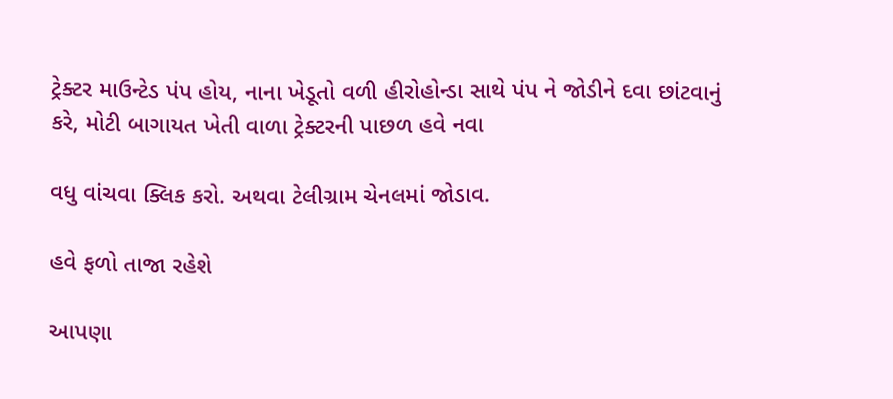ટ્રેક્ટર માઉન્ટેડ પંપ હોય, નાના ખેડૂતો વળી હીરોહોન્ડા સાથે પંપ ને જોડીને દવા છાંટવાનું કરે, મોટી બાગાયત ખેતી વાળા ટ્રેક્ટરની પાછળ હવે નવા

વધુ વાંચવા ક્લિક કરો. અથવા ટેલીગ્રામ ચેનલમાં જોડાવ.

હવે ફળો તાજા રહેશે

આપણા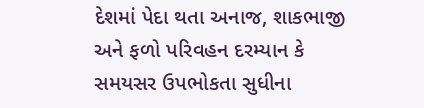દેશમાં પેદા થતા અનાજ, શાકભાજી અને ફળો પરિવહન દરમ્યાન કે સમયસર ઉપભોકતા સુધીના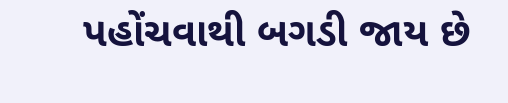પહોંચવાથી બગડી જાય છે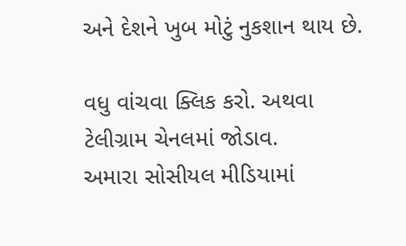અને દેશને ખુબ મોટું નુકશાન થાય છે.

વધુ વાંચવા ક્લિક કરો. અથવા ટેલીગ્રામ ચેનલમાં જોડાવ.
અમારા સોસીયલ મીડિયામાં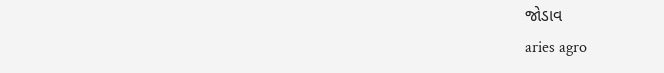જોડાવ
aries agro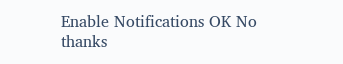Enable Notifications OK No thanks